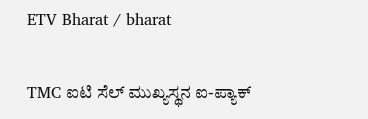ETV Bharat / bharat

TMC ಐಟಿ ಸೆಲ್ ಮುಖ್ಯಸ್ಥನ ಐ-ಪ್ಯಾಕ್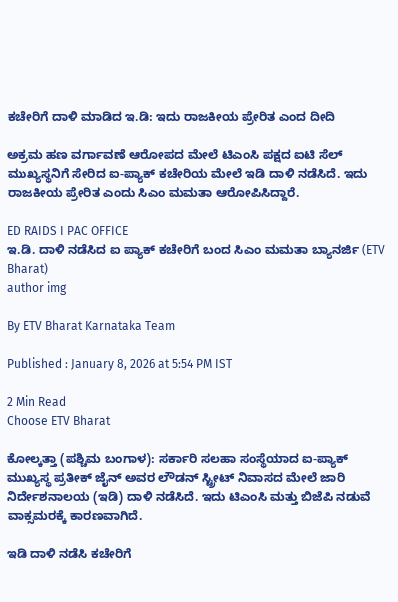ಕಚೇರಿಗೆ ದಾಳಿ ಮಾಡಿದ ಇ.ಡಿ: ಇದು ರಾಜಕೀಯ ಪ್ರೇರಿತ ಎಂದ ದೀದಿ

ಅಕ್ರಮ ಹಣ ವರ್ಗಾವಣೆ ಆರೋಪದ ಮೇಲೆ ಟಿಎಂಸಿ ಪಕ್ಷದ ಐಟಿ ಸೆಲ್ ಮುಖ್ಯಸ್ಥನಿಗೆ ಸೇರಿದ ಐ-ಪ್ಯಾಕ್ ಕಚೇರಿಯ ಮೇಲೆ ಇಡಿ ದಾಳಿ ನಡೆಸಿದೆ. ಇದು ರಾಜಕೀಯ ಪ್ರೇರಿತ ಎಂದು ಸಿಎಂ ಮಮತಾ ಆರೋಪಿಸಿದ್ದಾರೆ.

ED RAIDS I PAC OFFICE
ಇ.ಡಿ. ದಾಳಿ ನಡೆಸಿದ ಐ ಪ್ಯಾಕ್ ಕಚೇರಿಗೆ ಬಂದ ಸಿಎಂ ಮಮತಾ ಬ್ಯಾನರ್ಜಿ (ETV Bharat)
author img

By ETV Bharat Karnataka Team

Published : January 8, 2026 at 5:54 PM IST

2 Min Read
Choose ETV Bharat

ಕೋಲ್ಕತ್ತಾ (ಪಶ್ಚಿಮ ಬಂಗಾಳ): ಸರ್ಕಾರಿ ಸಲಹಾ ಸಂಸ್ಥೆಯಾದ ಐ-ಪ್ಯಾಕ್ ಮುಖ್ಯಸ್ಥ ಪ್ರತೀಕ್ ಜೈನ್ ಅವರ ಲೌಡನ್ ಸ್ಟ್ರೀಟ್ ನಿವಾಸದ ಮೇಲೆ ಜಾರಿ ನಿರ್ದೇಶನಾಲಯ (ಇಡಿ) ದಾಳಿ ನಡೆಸಿದೆ. ಇದು ಟಿಎಂಸಿ ಮತ್ತು ಬಿಜೆಪಿ ನಡುವೆ ವಾಕ್ಸಮರಕ್ಕೆ ಕಾರಣವಾಗಿದೆ.

ಇಡಿ ದಾಳಿ ನಡೆಸಿ ಕಚೇರಿಗೆ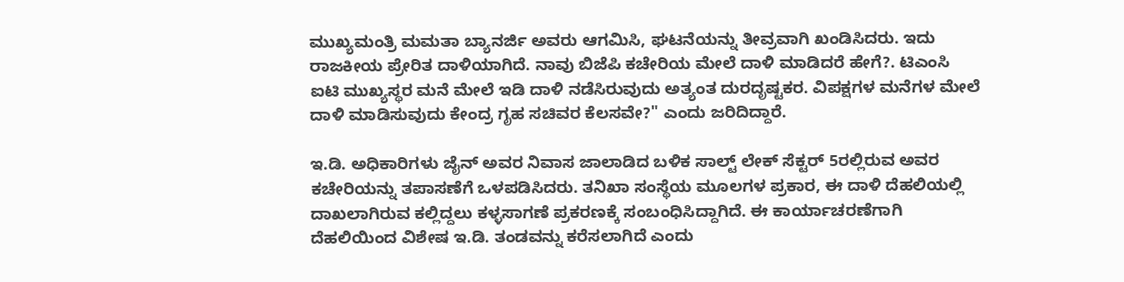ಮುಖ್ಯಮಂತ್ರಿ ಮಮತಾ ಬ್ಯಾನರ್ಜಿ ಅವರು ಆಗಮಿಸಿ, ಘಟನೆಯನ್ನು ತೀವ್ರವಾಗಿ ಖಂಡಿಸಿದರು. ಇದು ರಾಜಕೀಯ ಪ್ರೇರಿತ ದಾಳಿಯಾಗಿದೆ. ನಾವು ಬಿಜೆಪಿ ಕಚೇರಿಯ ಮೇಲೆ ದಾಳಿ ಮಾಡಿದರೆ ಹೇಗೆ?. ಟಿಎಂಸಿ ಐಟಿ ಮುಖ್ಯಸ್ಥರ ಮನೆ ಮೇಲೆ ಇಡಿ ದಾಳಿ ನಡೆಸಿರುವುದು ಅತ್ಯಂತ ದುರದೃಷ್ಟಕರ. ವಿಪಕ್ಷಗಳ ಮನೆಗಳ ಮೇಲೆ ದಾಳಿ ಮಾಡಿಸುವುದು ಕೇಂದ್ರ ಗೃಹ ಸಚಿವರ ಕೆಲಸವೇ?" ಎಂದು ಜರಿದಿದ್ದಾರೆ.

ಇ.ಡಿ. ಅಧಿಕಾರಿಗಳು ಜೈನ್ ಅವರ ನಿವಾಸ ಜಾಲಾಡಿದ ಬಳಿಕ ಸಾಲ್ಟ್ ಲೇಕ್ ಸೆಕ್ಟರ್ 5ರಲ್ಲಿರುವ ಅವರ ಕಚೇರಿಯನ್ನು ತಪಾಸಣೆಗೆ ಒಳಪಡಿಸಿದರು. ತನಿಖಾ ಸಂಸ್ಥೆಯ ಮೂಲಗಳ ಪ್ರಕಾರ, ಈ ದಾಳಿ ದೆಹಲಿಯಲ್ಲಿ ದಾಖಲಾಗಿರುವ ಕಲ್ಲಿದ್ದಲು ಕಳ್ಳಸಾಗಣೆ ಪ್ರಕರಣಕ್ಕೆ ಸಂಬಂಧಿಸಿದ್ದಾಗಿದೆ. ಈ ಕಾರ್ಯಾಚರಣೆಗಾಗಿ ದೆಹಲಿಯಿಂದ ವಿಶೇಷ ಇ.ಡಿ. ತಂಡವನ್ನು ಕರೆಸಲಾಗಿದೆ ಎಂದು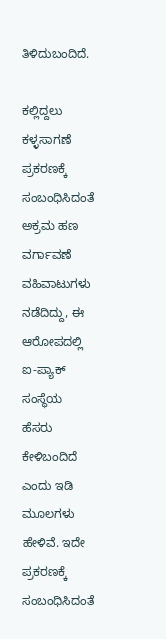ತಿಳಿದುಬಂದಿದೆ.

ಕಲ್ಲಿದ್ದಲು ಕಳ್ಳಸಾಗಣೆ ಪ್ರಕರಣಕ್ಕೆ ಸಂಬಂಧಿಸಿದಂತೆ ಅಕ್ರಮ ಹಣ ವರ್ಗಾವಣೆ ವಹಿವಾಟುಗಳು ನಡೆದಿದ್ದು, ಈ ಆರೋಪದಲ್ಲಿ ಐ-ಪ್ಯಾಕ್ ಸಂಸ್ಥೆಯ ಹೆಸರು ಕೇಳಿಬಂದಿದೆ ಎಂದು ಇಡಿ ಮೂಲಗಳು ಹೇಳಿವೆ. ಇದೇ ಪ್ರಕರಣಕ್ಕೆ ಸಂಬಂಧಿಸಿದಂತೆ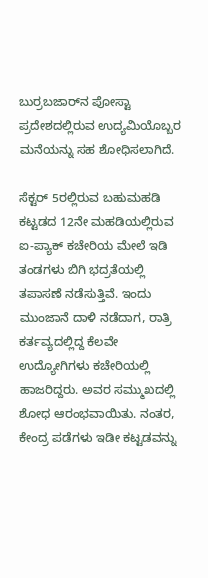ಬುರ್ರಬಜಾರ್‌ನ ಪೋಸ್ಟಾ ಪ್ರದೇಶದಲ್ಲಿರುವ ಉದ್ಯಮಿಯೊಬ್ಬರ ಮನೆಯನ್ನು ಸಹ ಶೋಧಿಸಲಾಗಿದೆ.

ಸೆಕ್ಟರ್ 5ರಲ್ಲಿರುವ ಬಹುಮಹಡಿ ಕಟ್ಟಡದ 12ನೇ ಮಹಡಿಯಲ್ಲಿರುವ ಐ-ಪ್ಯಾಕ್ ಕಚೇರಿಯ ಮೇಲೆ ಇಡಿ ತಂಡಗಳು ಬಿಗಿ ಭದ್ರತೆಯಲ್ಲಿ ತಪಾಸಣೆ ನಡೆಸುತ್ತಿವೆ. ಇಂದು ಮುಂಜಾನೆ ದಾಳಿ ನಡೆದಾಗ, ರಾತ್ರಿ ಕರ್ತವ್ಯದಲ್ಲಿದ್ದ ಕೆಲವೇ ಉದ್ಯೋಗಿಗಳು ಕಚೇರಿಯಲ್ಲಿ ಹಾಜರಿದ್ದರು. ಅವರ ಸಮ್ಮುಖದಲ್ಲಿ ಶೋಧ ಆರಂಭವಾಯಿತು. ನಂತರ, ಕೇಂದ್ರ ಪಡೆಗಳು ಇಡೀ ಕಟ್ಟಡವನ್ನು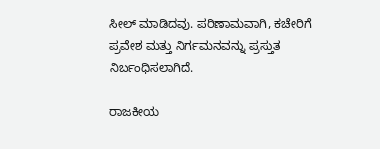ಸೀಲ್ ಮಾಡಿದವು. ಪರಿಣಾಮವಾಗಿ, ಕಚೇರಿಗೆ ಪ್ರವೇಶ ಮತ್ತು ನಿರ್ಗಮನವನ್ನು ಪ್ರಸ್ತುತ ನಿರ್ಬಂಧಿಸಲಾಗಿದೆ.

ರಾಜಕೀಯ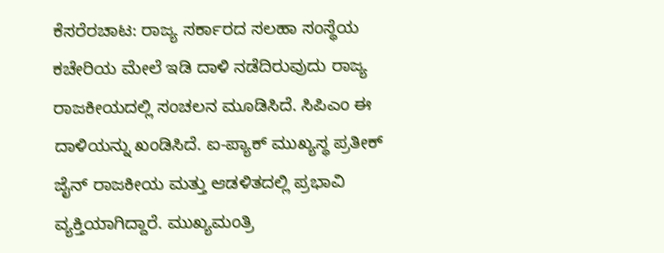ಕೆಸರೆರಚಾಟ: ರಾಜ್ಯ ಸರ್ಕಾರದ ಸಲಹಾ ಸಂಸ್ಥೆಯ ಕಚೇರಿಯ ಮೇಲೆ ಇಡಿ ದಾಳಿ ನಡೆದಿರುವುದು ರಾಜ್ಯ ರಾಜಕೀಯದಲ್ಲಿ ಸಂಚಲನ ಮೂಡಿಸಿದೆ. ಸಿಪಿಎಂ ಈ ದಾಳಿಯನ್ನು ಖಂಡಿಸಿದೆ. ಐ-ಪ್ಯಾಕ್ ಮುಖ್ಯಸ್ಥ ಪ್ರತೀಕ್ ಜೈನ್ ರಾಜಕೀಯ ಮತ್ತು ಆಡಳಿತದಲ್ಲಿ ಪ್ರಭಾವಿ ವ್ಯಕ್ತಿಯಾಗಿದ್ದಾರೆ. ಮುಖ್ಯಮಂತ್ರಿ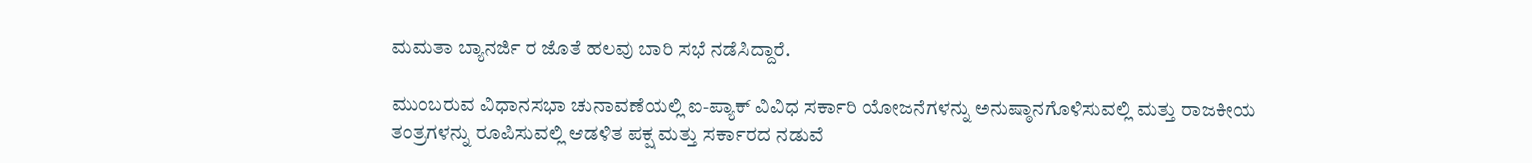ಮಮತಾ ಬ್ಯಾನರ್ಜಿ ರ ಜೊತೆ ಹಲವು ಬಾರಿ ಸಭೆ ನಡೆಸಿದ್ದಾರೆ.

ಮುಂಬರುವ ವಿಧಾನಸಭಾ ಚುನಾವಣೆಯಲ್ಲಿ ಐ-ಪ್ಯಾಕ್ ವಿವಿಧ ಸರ್ಕಾರಿ ಯೋಜನೆಗಳನ್ನು ಅನುಷ್ಠಾನಗೊಳಿಸುವಲ್ಲಿ ಮತ್ತು ರಾಜಕೀಯ ತಂತ್ರಗಳನ್ನು ರೂಪಿಸುವಲ್ಲಿ ಆಡಳಿತ ಪಕ್ಷ ಮತ್ತು ಸರ್ಕಾರದ ನಡುವೆ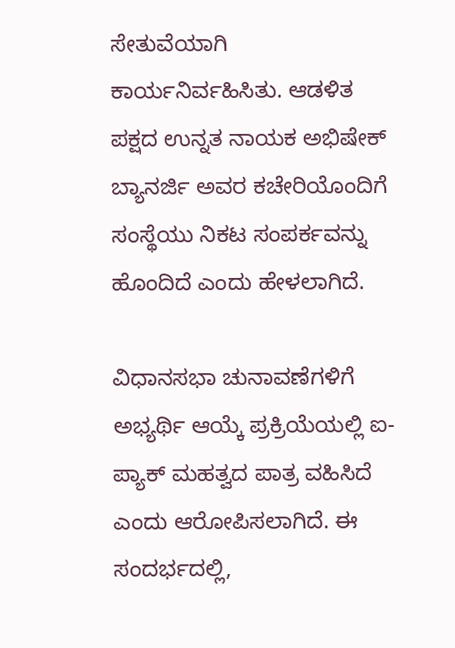ಸೇತುವೆಯಾಗಿ ಕಾರ್ಯನಿರ್ವಹಿಸಿತು. ಆಡಳಿತ ಪಕ್ಷದ ಉನ್ನತ ನಾಯಕ ಅಭಿಷೇಕ್ ಬ್ಯಾನರ್ಜಿ ಅವರ ಕಚೇರಿಯೊಂದಿಗೆ ಸಂಸ್ಥೆಯು ನಿಕಟ ಸಂಪರ್ಕವನ್ನು ಹೊಂದಿದೆ ಎಂದು ಹೇಳಲಾಗಿದೆ.

ವಿಧಾನಸಭಾ ಚುನಾವಣೆಗಳಿಗೆ ಅಭ್ಯರ್ಥಿ ಆಯ್ಕೆ ಪ್ರಕ್ರಿಯೆಯಲ್ಲಿ ಐ-ಪ್ಯಾಕ್ ಮಹತ್ವದ ಪಾತ್ರ ವಹಿಸಿದೆ ಎಂದು ಆರೋಪಿಸಲಾಗಿದೆ. ಈ ಸಂದರ್ಭದಲ್ಲಿ,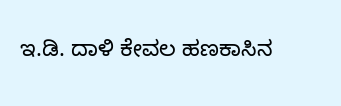ಇ.ಡಿ. ದಾಳಿ ಕೇವಲ ಹಣಕಾಸಿನ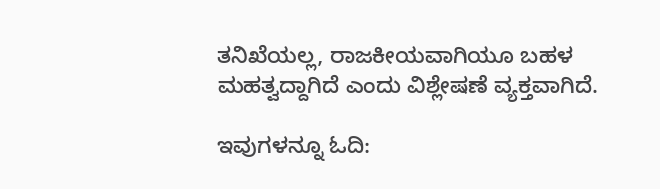ತನಿಖೆಯಲ್ಲ, ರಾಜಕೀಯವಾಗಿಯೂ ಬಹಳ ಮಹತ್ವದ್ದಾಗಿದೆ ಎಂದು ವಿಶ್ಲೇಷಣೆ ವ್ಯಕ್ತವಾಗಿದೆ.

ಇವುಗಳನ್ನೂ ಓದಿ: